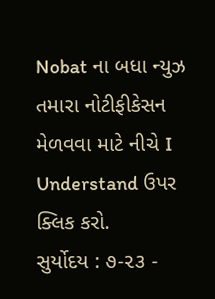Nobat ના બધા ન્યુઝ તમારા નોટીફીકેસન મેળવવા માટે નીચે I Understand ઉપર ક્લિક કરો.
સુર્યોદય : ૭-૨૩ -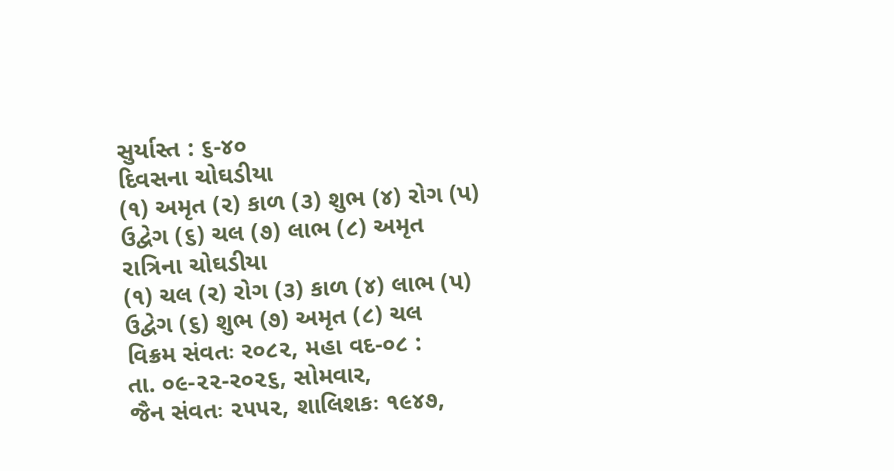સુર્યાસ્ત : ૬-૪૦
દિવસના ચોઘડીયા
(૧) અમૃત (ર) કાળ (૩) શુભ (૪) રોગ (પ) ઉદ્વેગ (૬) ચલ (૭) લાભ (૮) અમૃત
રાત્રિના ચોઘડીયા
(૧) ચલ (ર) રોગ (૩) કાળ (૪) લાભ (પ) ઉદ્વેગ (૬) શુભ (૭) અમૃત (૮) ચલ
વિક્રમ સંવતઃ ર૦૮૨, મહા વદ-૦૮ :
તા. ૦૯-૨૨-ર૦૨૬, સોમવાર,
જૈન સંવતઃ ૨૫૫૨, શાલિશકઃ ૧૯૪૭,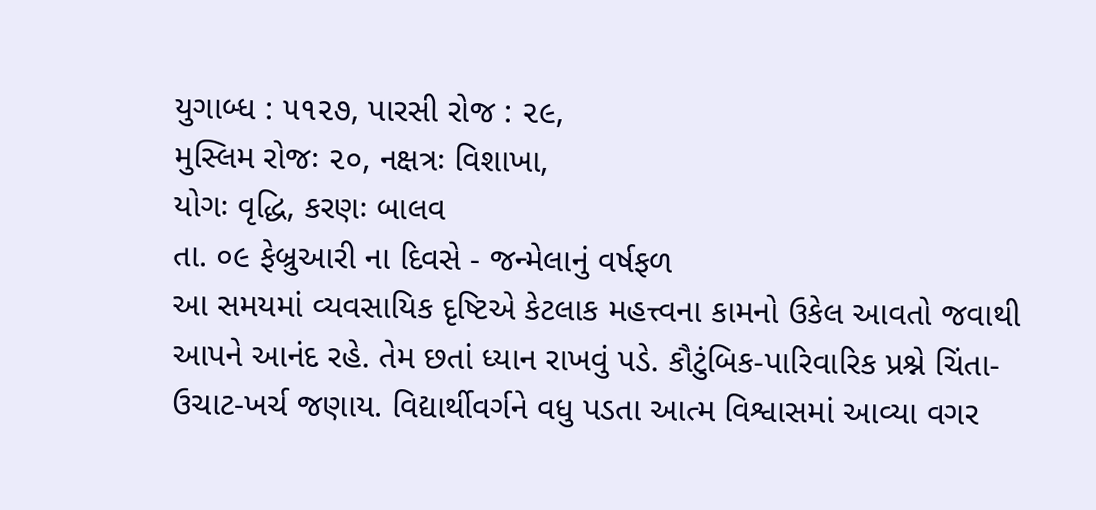યુગાબ્ધ : ૫૧૨૭, પારસી રોજ : ૨૯,
મુસ્લિમ રોજઃ ૨૦, નક્ષત્રઃ વિશાખા,
યોગઃ વૃદ્ધિ, કરણઃ બાલવ
તા. ૦૯ ફેબ્રુઆરી ના દિવસે - જન્મેલાનું વર્ષફળ
આ સમયમાં વ્યવસાયિક દૃષ્ટિએ કેટલાક મહત્ત્વના કામનો ઉકેલ આવતો જવાથી આપને આનંદ રહે. તેમ છતાં ધ્યાન રાખવું પડે. કૌટુંબિક-પારિવારિક પ્રશ્ને ચિંતા-ઉચાટ-ખર્ચ જણાય. વિદ્યાર્થીવર્ગને વધુ પડતા આત્મ વિશ્વાસમાં આવ્યા વગર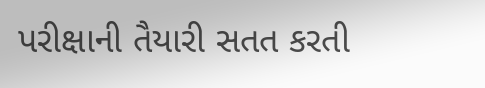પરીક્ષાની તૈયારી સતત કરતી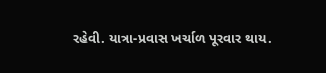રહેવી. યાત્રા-પ્રવાસ ખર્ચાળ પૂરવાર થાય.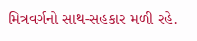મિત્રવર્ગનો સાથ-સહકાર મળી રહે.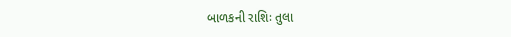બાળકની રાશિઃ તુલા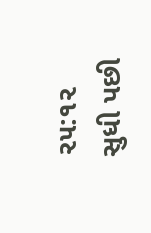૨૫:૧૨ સુધી પછી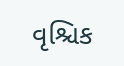વૃશ્ચિક